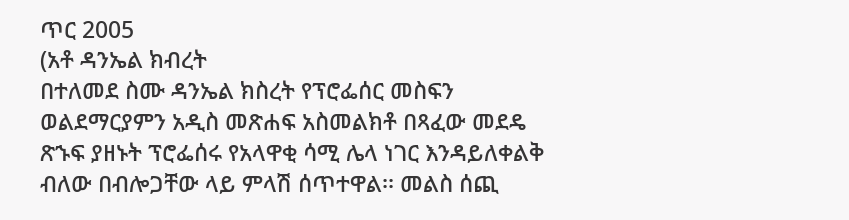ጥር 2005
(አቶ ዳንኤል ክብረት
በተለመደ ስሙ ዳንኤል ክስረት የፕሮፌሰር መስፍን ወልደማርያምን አዲስ መጽሐፍ አስመልክቶ በጻፈው መደዴ ጽኁፍ ያዘኑት ፕሮፌሰሩ የአላዋቂ ሳሚ ሌላ ነገር እንዳይለቀልቅ
ብለው በብሎጋቸው ላይ ምላሽ ሰጥተዋል፡፡ መልስ ሰጪ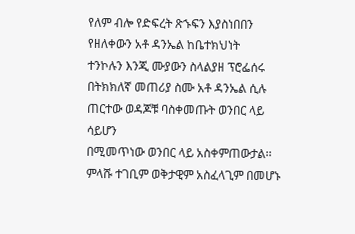የለም ብሎ የድፍረት ጽኁፍን እያስነበበን የዘለቀውን አቶ ዳንኤል ከቤተክህነት
ተንኮሉን እንጂ ሙያውን ስላልያዘ ፕሮፌሰሩ በትክክለኛ መጠሪያ ስሙ አቶ ዳንኤል ሲሉ ጠርተው ወዳጆቹ ባስቀመጡት ወንበር ላይ ሳይሆን
በሚመጥነው ወንበር ላይ አስቀምጠውታል፡፡ ምላሹ ተገቢም ወቅታዊም አስፈላጊም በመሆኑ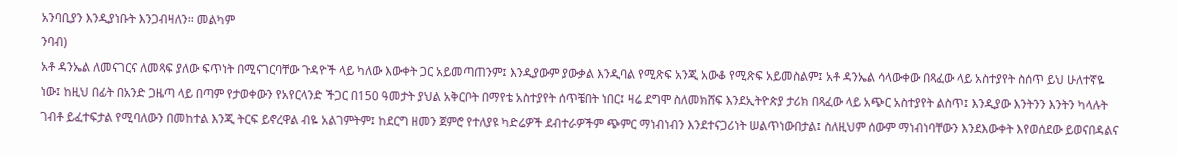አንባቢያን እንዲያነቡት እንጋብዛለን፡፡ መልካም
ንባብ)
አቶ ዳንኤል ለመናገርና ለመጻፍ ያለው ፍጥነት በሚናገርባቸው ጉዳዮች ላይ ካለው እውቀት ጋር አይመጣጠንም፤ እንዲያውም ያውቃል እንዲባል የሚጽፍ አንጂ አውቆ የሚጽፍ አይመስልም፤ አቶ ዳንኤል ሳላውቀው በጻፈው ላይ አስተያየት ስሰጥ ይህ ሁለተኛዬ ነው፤ ከዚህ በፊት በአንድ ጋዜጣ ላይ በጣም የታወቀውን የአየርላንድ ችጋር በ150 ዓመታት ያህል አቅርቦት በማየቴ አስተያየት ሰጥቼበት ነበር፤ ዛሬ ደግሞ ስለመክሸፍ እንደኢትዮጵያ ታሪክ በጻፈው ላይ አጭር አስተያየት ልስጥ፤ እንዲያው እንትንን እንትን ካላሉት ገብቶ ይፈተፍታል የሚባለውን በመከተል እንጂ ትርፍ ይኖረዋል ብዬ አልገምትም፤ ከደርግ ዘመን ጀምሮ የተለያዩ ካድሬዎች ደብተራዎችም ጭምር ማነብነብን እንደተናጋሪነት ሠልጥነውበታል፤ ስለዚህም ሰውም ማነብነባቸውን እንደእውቀት እየወሰደው ይወናበዳልና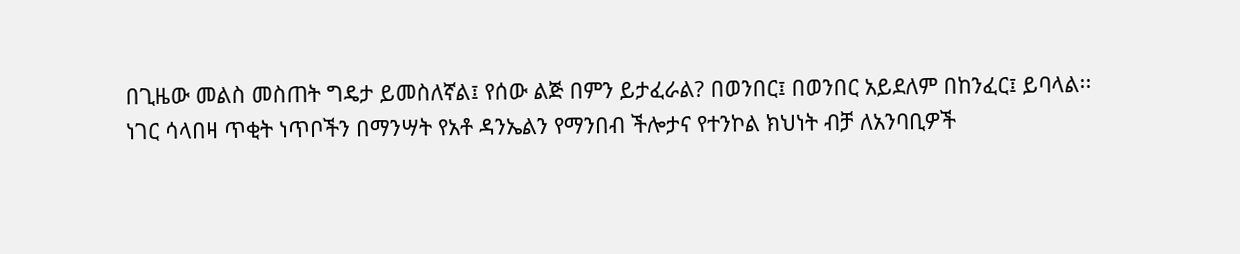በጊዜው መልስ መስጠት ግዴታ ይመስለኛል፤ የሰው ልጅ በምን ይታፈራል? በወንበር፤ በወንበር አይደለም በከንፈር፤ ይባላል፡፡
ነገር ሳላበዛ ጥቂት ነጥቦችን በማንሣት የአቶ ዳንኤልን የማንበብ ችሎታና የተንኮል ክህነት ብቻ ለአንባቢዎች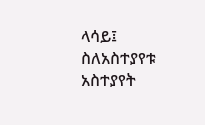ላሳይ፤ ስለአስተያየቱ አስተያየት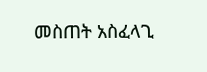መስጠት አስፈላጊ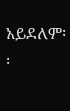አይደለም፡፡